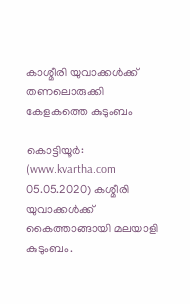കാശ്മീരി യുവാക്കള്‍ക്ക് തണലൊരുക്കി കേളകത്തെ കുടുംബം

കൊട്ടിയൂര്‍: (www.kvartha.com 05.05.2020) കശ്മീരി യുവാക്കള്‍ക്ക് കൈത്താങ്ങായി മലയാളി കുടുംബം.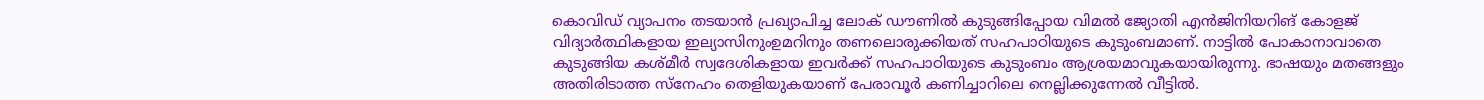കൊവിഡ് വ്യാപനം തടയാന്‍ പ്രഖ്യാപിച്ച ലോക് ഡൗണില്‍ കുടുങ്ങിപ്പോയ വിമല്‍ ജ്യോതി എന്‍ജിനിയറിങ് കോളജ് വിദ്യാര്‍ത്ഥികളായ ഇല്യാസിനുംഉമറിനും തണലൊരുക്കിയത് സഹപാഠിയുടെ കുടുംബമാണ്. നാട്ടില്‍ പോകാനാവാതെ കുടുങ്ങിയ കശ്മീര്‍ സ്വദേശികളായ ഇവര്‍ക്ക് സഹപാഠിയുടെ കുടുംബം ആശ്രയമാവുകയായിരുന്നു. ഭാഷയും മതങ്ങളും അതിരിടാത്ത സ്‌നേഹം തെളിയുകയാണ് പേരാവൂര്‍ കണിച്ചാറിലെ നെല്ലിക്കുന്നേല്‍ വീട്ടില്‍.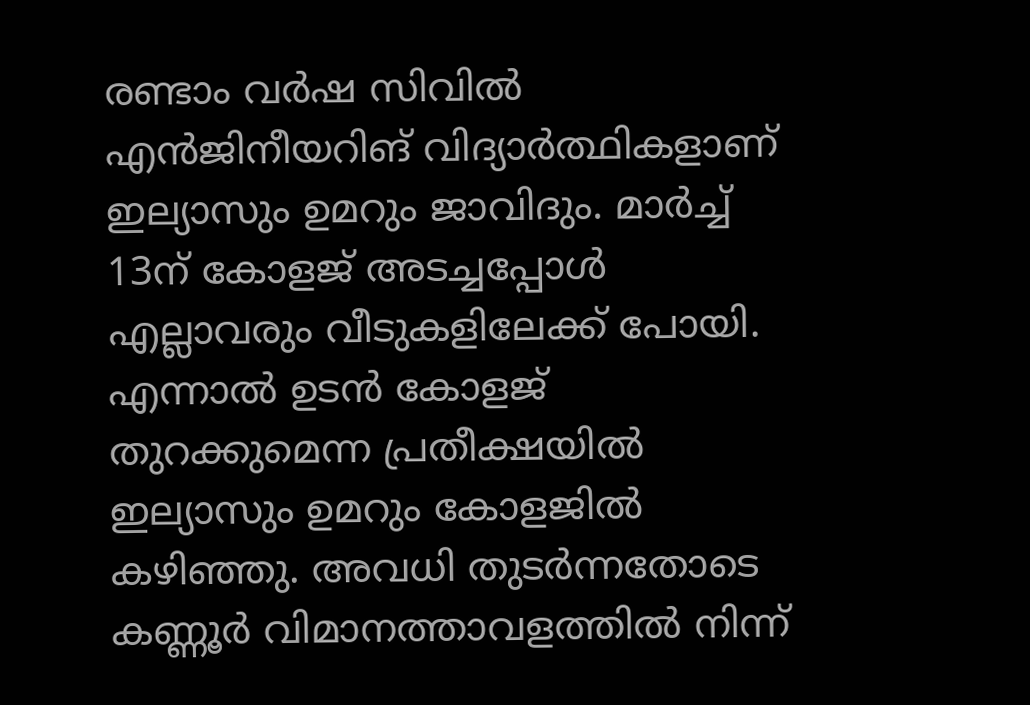രണ്ടാം വര്‍ഷ സിവില്‍ എന്‍ജിനീയറിങ് വിദ്യാര്‍ത്ഥികളാണ് ഇല്യാസും ഉമറും ജാവിദും. മാര്‍ച്ച് 13ന് കോളജ് അടച്ചപ്പോള്‍ എല്ലാവരും വീടുകളിലേക്ക് പോയി. എന്നാല്‍ ഉടന്‍ കോളജ് തുറക്കുമെന്ന പ്രതീക്ഷയില്‍ ഇല്യാസും ഉമറും കോളജില്‍ കഴിഞ്ഞു. അവധി തുടര്‍ന്നതോടെ കണ്ണൂര്‍ വിമാനത്താവളത്തില്‍ നിന്ന്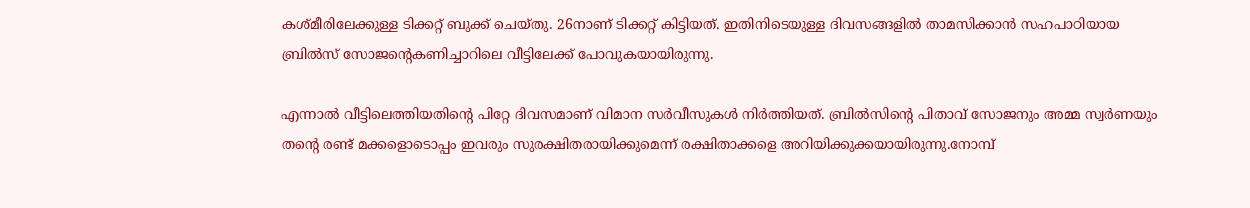കശ്മീരിലേക്കുള്ള ടിക്കറ്റ് ബുക്ക് ചെയ്തു. 26നാണ് ടിക്കറ്റ് കിട്ടിയത്. ഇതിനിടെയുള്ള ദിവസങ്ങളില്‍ താമസിക്കാന്‍ സഹപാഠിയായ ബ്രില്‍സ് സോജന്റെകണിച്ചാറിലെ വീട്ടിലേക്ക് പോവുകയായിരുന്നു.

എന്നാല്‍ വീട്ടിലെത്തിയതിന്റെ പിറ്റേ ദിവസമാണ് വിമാന സര്‍വീസുകള്‍ നിര്‍ത്തിയത്. ബ്രില്‍സിന്റെ പിതാവ് സോജനും അമ്മ സ്വര്‍ണയും തന്റെ രണ്ട് മക്കളൊടൊപ്പം ഇവരും സുരക്ഷിതരായിക്കുമെന്ന് രക്ഷിതാക്കളെ അറിയിക്കുക്കയായിരുന്നു.നോമ്പ്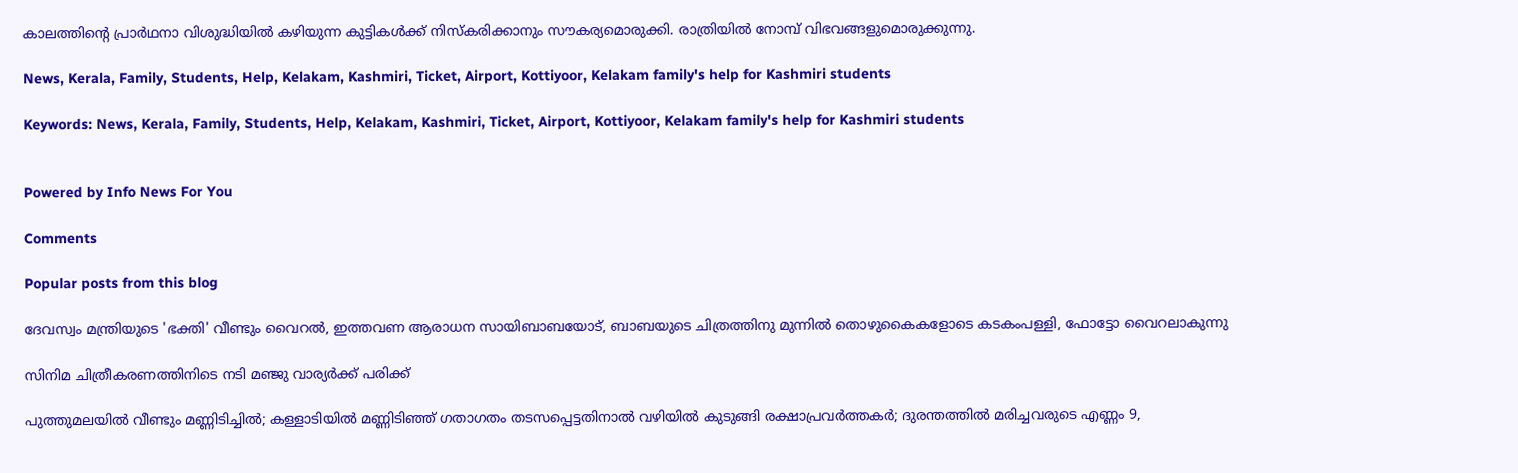കാലത്തിന്റെ പ്രാര്‍ഥനാ വിശുദ്ധിയില്‍ കഴിയുന്ന കുട്ടികള്‍ക്ക് നിസ്‌കരിക്കാനും സൗകര്യമൊരുക്കി. രാത്രിയില്‍ നോമ്പ് വിഭവങ്ങളുമൊരുക്കുന്നു.

News, Kerala, Family, Students, Help, Kelakam, Kashmiri, Ticket, Airport, Kottiyoor, Kelakam family's help for Kashmiri students

Keywords: News, Kerala, Family, Students, Help, Kelakam, Kashmiri, Ticket, Airport, Kottiyoor, Kelakam family's help for Kashmiri students


Powered by Info News For You

Comments

Popular posts from this blog

ദേവസ്വം മന്ത്രിയുടെ 'ഭക്തി' വീണ്ടും വൈറല്‍, ഇത്തവണ ആരാധന സായിബാബയോട്, ബാബയുടെ ചിത്രത്തിനു മുന്നില്‍ തൊഴുകൈകളോടെ കടകംപള്ളി, ഫോട്ടോ വൈറലാകുന്നു

സിനിമ ചിത്രീകരണത്തിനിടെ നടി മഞ്ജു വാര്യര്‍ക്ക് പരിക്ക്

പുത്തുമലയില്‍ വീണ്ടും മണ്ണിടിച്ചില്‍; കള്ളാടിയില്‍ മണ്ണിടിഞ്ഞ് ഗതാഗതം തടസപ്പെട്ടതിനാല്‍ വഴിയില്‍ കുടുങ്ങി രക്ഷാപ്രവര്‍ത്തകര്‍; ദുരന്തത്തില്‍ മരിച്ചവരുടെ എണ്ണം 9,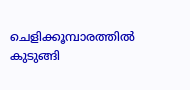ചെളിക്കൂമ്പാരത്തില്‍ കുടുങ്ങി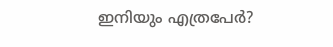ഇനിയും എത്രപേര്‍?